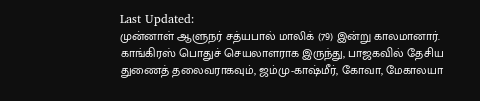Last Updated:
முன்னாள் ஆளுநர் சத்யபால் மாலிக் (79) இன்று காலமானார். காங்கிரஸ் பொதுச் செயலாளராக இருந்து, பாஜகவில் தேசிய துணைத் தலைவராகவும், ஜம்மு-காஷ்மீர், கோவா, மேகாலயா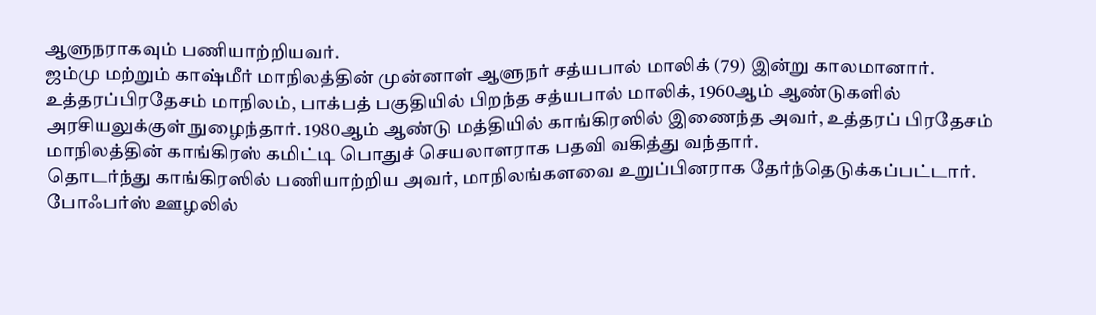ஆளுநராகவும் பணியாற்றியவர்.
ஜம்மு மற்றும் காஷ்மீர் மாநிலத்தின் முன்னாள் ஆளுநர் சத்யபால் மாலிக் (79) இன்று காலமானார்.
உத்தரப்பிரதேசம் மாநிலம், பாக்பத் பகுதியில் பிறந்த சத்யபால் மாலிக், 1960ஆம் ஆண்டுகளில் அரசியலுக்குள் நுழைந்தார். 1980ஆம் ஆண்டு மத்தியில் காங்கிரஸில் இணைந்த அவர், உத்தரப் பிரதேசம் மாநிலத்தின் காங்கிரஸ் கமிட்டி பொதுச் செயலாளராக பதவி வகித்து வந்தார்.
தொடர்ந்து காங்கிரஸில் பணியாற்றிய அவர், மாநிலங்களவை உறுப்பினராக தேர்ந்தெடுக்கப்பட்டார். போஃபர்ஸ் ஊழலில்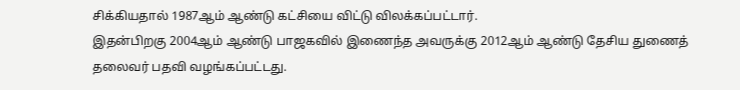சிக்கியதால் 1987ஆம் ஆண்டு கட்சியை விட்டு விலக்கப்பட்டார்.
இதன்பிறகு 2004ஆம் ஆண்டு பாஜகவில் இணைந்த அவருக்கு 2012ஆம் ஆண்டு தேசிய துணைத் தலைவர் பதவி வழங்கப்பட்டது.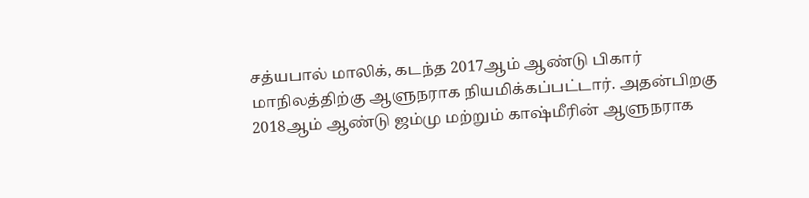சத்யபால் மாலிக், கடந்த 2017ஆம் ஆண்டு பிகார் மாநிலத்திற்கு ஆளுநராக நியமிக்கப்பட்டார். அதன்பிறகு 2018ஆம் ஆண்டு ஜம்மு மற்றும் காஷ்மீரின் ஆளுநராக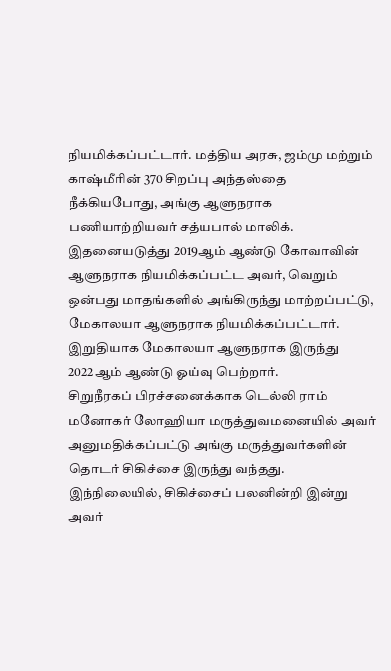நியமிக்கப்பட்டார். மத்திய அரசு, ஜம்மு மற்றும் காஷ்மீரின் 370 சிறப்பு அந்தஸ்தை நீக்கியபோது, அங்கு ஆளுநராக பணியாற்றியவர் சத்யபால் மாலிக்.
இதனையடுத்து 2019ஆம் ஆண்டு கோவாவின் ஆளுநராக நியமிக்கப்பட்ட அவர், வெறும் ஒன்பது மாதங்களில் அங்கிருந்து மாற்றப்பட்டு, மேகாலயா ஆளுநராக நியமிக்கப்பட்டார். இறுதியாக மேகாலயா ஆளுநராக இருந்து 2022ஆம் ஆண்டு ஓய்வு பெற்றார்.
சிறுநீரகப் பிரச்சனைக்காக டெல்லி ராம் மனோகர் லோஹியா மருத்துவமனையில் அவர் அனுமதிக்கப்பட்டு அங்கு மருத்துவர்களின் தொடர் சிகிச்சை இருந்து வந்தது. இந்நிலையில், சிகிச்சைப் பலனின்றி இன்று அவர்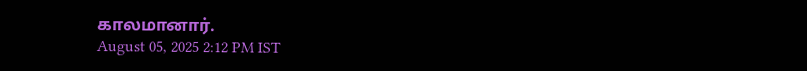காலமானார்.
August 05, 2025 2:12 PM IST